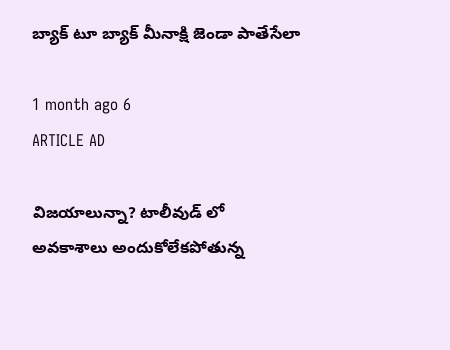బ్యాక్ టూ బ్యాక్ మీనాక్షి జెండా పాతేసేలా

1 month ago 6
ARTICLE AD

విజ‌యాలున్నా? టాలీవుడ్ లో అవ‌కాశాలు అందుకోలేక‌పోతున్న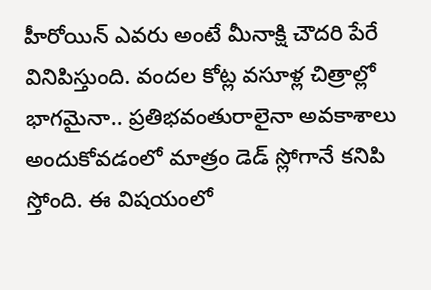హీరోయిన్ ఎవ‌రు అంటే మీనాక్షి చౌద‌రి పేరే వినిపిస్తుంది. వంద‌ల కోట్ల వ‌సూళ్ల చిత్రాల్లో భాగ‌మైనా.. ప్ర‌తిభ‌వంతురాలైనా అవకాశాలు అందుకోవ‌డంలో మాత్రం డెడ్ స్లోగానే క‌నిపి స్తోంది. ఈ విష‌యంలో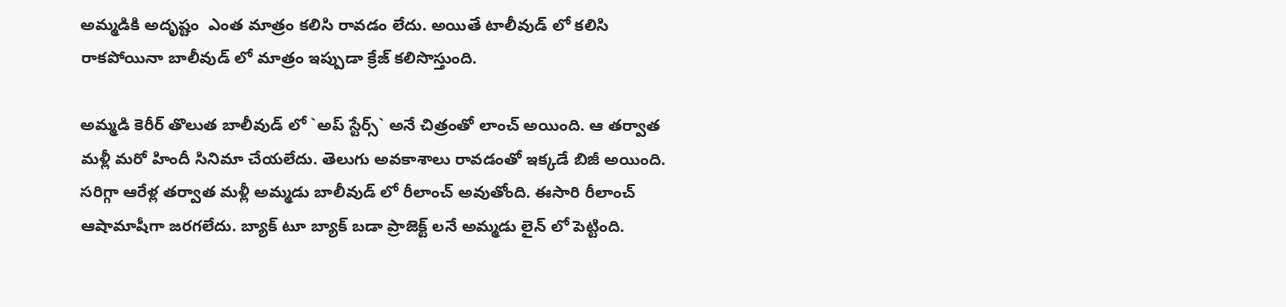అమ్మ‌డికి అదృష్టం  ఎంత మాత్రం కలిసి రావ‌డం లేదు. అయితే టాలీవుడ్ లో క‌లిసి రాక‌పోయినా బాలీవుడ్ లో మాత్రం ఇప్పుడా క్రేజ్ క‌లిసొస్తుంది.

అమ్మ‌డి కెరీర్ తొలుత బాలీవుడ్ లో `అప్ స్టేర్స్` అనే చిత్రంతో లాంచ్ అయింది. ఆ త‌ర్వాత మ‌ళ్లీ మ‌రో హిందీ సినిమా చేయ‌లేదు. తెలుగు అవ‌కాశాలు రావ‌డంతో ఇక్క‌డే బిజీ అయింది. స‌రిగ్గా ఆరేళ్ల త‌ర్వాత మ‌ళ్లీ అమ్మ‌డు బాలీవుడ్ లో రీలాంచ్ అవుతోంది. ఈసారి రీలాంచ్ ఆషామాషీగా జ‌ర‌గ‌లేదు. బ్యాక్ టూ బ్యాక్ బ‌డా ప్రాజెక్ట్ ల‌నే అమ్మ‌డు లైన్ లో పెట్టింది.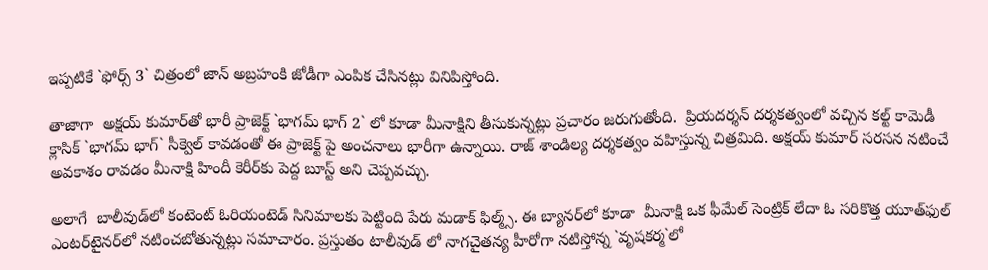ఇప్ప‌టికే `ఫోర్స్ 3` చిత్రంలో జాన్ అబ్ర‌హంకి జోడీగా ఎంపిక చేసిన‌ట్లు వినిపిస్తోంది.

తాజాగా  అక్షయ్ కుమార్‌తో భారీ ప్రాజెక్ట్ `భాగమ్ భాగ్ 2` లో కూడా మీనాక్షిని తీసుకున్న‌ట్లు ప్ర‌చారం జ‌రుగుతోంది.  ప్రియదర్శన్ దర్శకత్వంలో వచ్చిన కల్ట్ కామెడీ క్లాసిక్ `భాగమ్ భాగ్` సీక్వెల్ కావ‌డంతో ఈ ప్రాజెక్ట్ పై అంచ‌నాలు భారీగా ఉన్నాయి. రాజ్‌ శాండిల్య ద‌ర్శ‌క‌త్వం వ‌హిస్తున్న చిత్ర‌మిది. అక్షయ్ కుమార్ సరసన నటించే అవకాశం రావడం మీనాక్షి హిందీ కెరీర్‌కు పెద్ద బూస్ట్ అని చెప్పవచ్చు.

అలాగే  బాలీవుడ్‌లో కంటెంట్ ఓరియంటెడ్ సినిమాలకు పెట్టింది పేరు మడాక్ ఫిల్మ్స్. ఈ బ్యానర్‌లో కూడా  మీనాక్షి ఒక ఫీమేల్ సెంట్రిక్ లేదా ఓ సరికొత్త యూత్‌ఫుల్ ఎంటర్‌టైనర్‌లో నటించబోతున్నట్లు సమాచారం. ప్ర‌స్తుతం టాలీవుడ్ లో నాగ‌చైత‌న్య హీరోగా న‌టిస్తోన్న `వృష‌క‌ర్మ‌`లో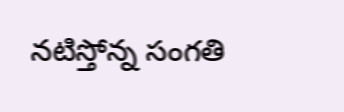న‌టిస్తోన్న సంగ‌తి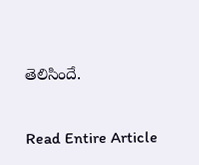తెలిసిందే.

Read Entire Article